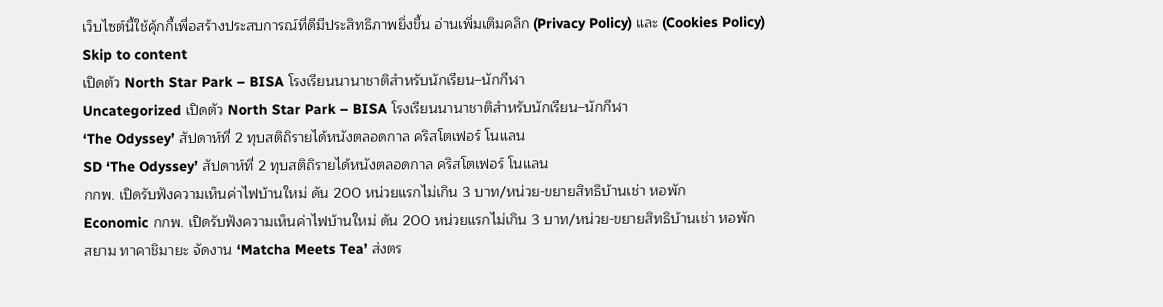เว็บไซต์นี้ใช้คุ้กกี้เพื่อสร้างประสบการณ์ที่ดีมีประสิทธิภาพยิ่งขี้น อ่านเพิ่มเติมคลิก (Privacy Policy) และ (Cookies Policy)
Skip to content
เปิดตัว North Star Park – BISA โรงเรียนนานาชาติสำหรับนักเรียน–นักกีฬา
Uncategorized เปิดตัว North Star Park – BISA โรงเรียนนานาชาติสำหรับนักเรียน–นักกีฬา
‘The Odyssey’ สัปดาห์ที่ 2 ทุบสติถิรายได้หนังตลอดกาล คริสโตเฟอร์ โนแลน
SD ‘The Odyssey’ สัปดาห์ที่ 2 ทุบสติถิรายได้หนังตลอดกาล คริสโตเฟอร์ โนแลน
กกพ. เปิดรับฟังความเห็นค่าไฟบ้านใหม่ ดัน 200 หน่วยแรกไม่เกิน 3 บาท/หน่วย-ขยายสิทธิบ้านเช่า หอพัก
Economic กกพ. เปิดรับฟังความเห็นค่าไฟบ้านใหม่ ดัน 200 หน่วยแรกไม่เกิน 3 บาท/หน่วย-ขยายสิทธิบ้านเช่า หอพัก
สยาม ทาคาชิมายะ จัดงาน ‘Matcha Meets Tea’ ส่งตร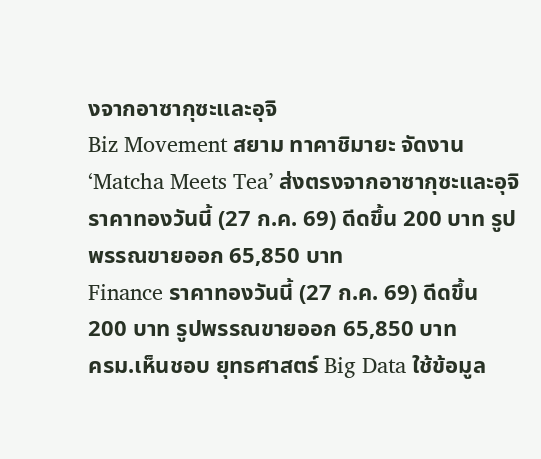งจากอาซากุซะและอุจิ
Biz Movement สยาม ทาคาชิมายะ จัดงาน ‘Matcha Meets Tea’ ส่งตรงจากอาซากุซะและอุจิ
ราคาทองวันนี้ (27 ก.ค. 69) ดีดขึ้น 200 บาท รูปพรรณขายออก 65,850 บาท
Finance ราคาทองวันนี้ (27 ก.ค. 69) ดีดขึ้น 200 บาท รูปพรรณขายออก 65,850 บาท
ครม.เห็นชอบ ยุทธศาสตร์ Big Data ใช้ข้อมูล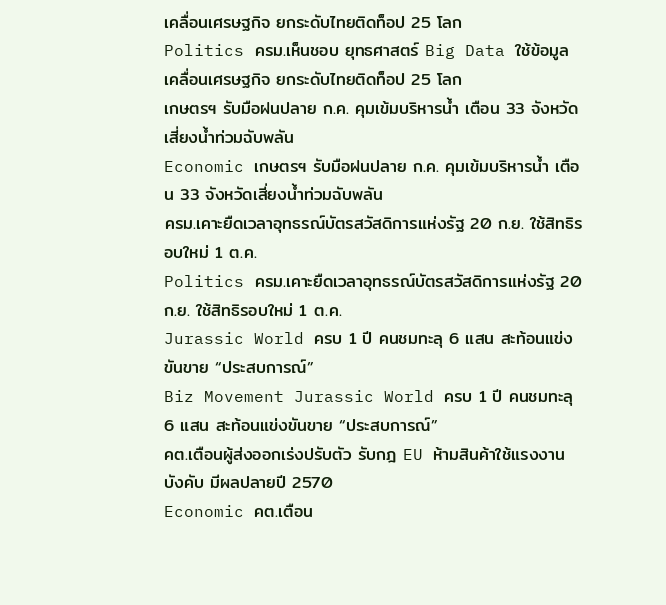เคลื่อนเศรษฐกิจ ยกระดับไทยติดท็อป 25 โลก
Politics ครม.เห็นชอบ ยุทธศาสตร์ Big Data ใช้ข้อมูลเคลื่อนเศรษฐกิจ ยกระดับไทยติดท็อป 25 โลก
เกษตรฯ รับมือฝนปลาย ก.ค. คุมเข้มบริหารน้ำ เตือน 33 จังหวัดเสี่ยงน้ำท่วมฉับพลัน
Economic เกษตรฯ รับมือฝนปลาย ก.ค. คุมเข้มบริหารน้ำ เตือน 33 จังหวัดเสี่ยงน้ำท่วมฉับพลัน
ครม.เคาะยืดเวลาอุทธรณ์บัตรสวัสดิการแห่งรัฐ 20 ก.ย. ใช้สิทธิรอบใหม่ 1 ต.ค.
Politics ครม.เคาะยืดเวลาอุทธรณ์บัตรสวัสดิการแห่งรัฐ 20 ก.ย. ใช้สิทธิรอบใหม่ 1 ต.ค.
Jurassic World ครบ 1 ปี คนชมทะลุ 6 แสน สะท้อนแข่งขันขาย “ประสบการณ์”
Biz Movement Jurassic World ครบ 1 ปี คนชมทะลุ 6 แสน สะท้อนแข่งขันขาย “ประสบการณ์”
คต.เตือนผู้ส่งออกเร่งปรับตัว รับกฎ EU ห้ามสินค้าใช้แรงงานบังคับ มีผลปลายปี 2570
Economic คต.เตือน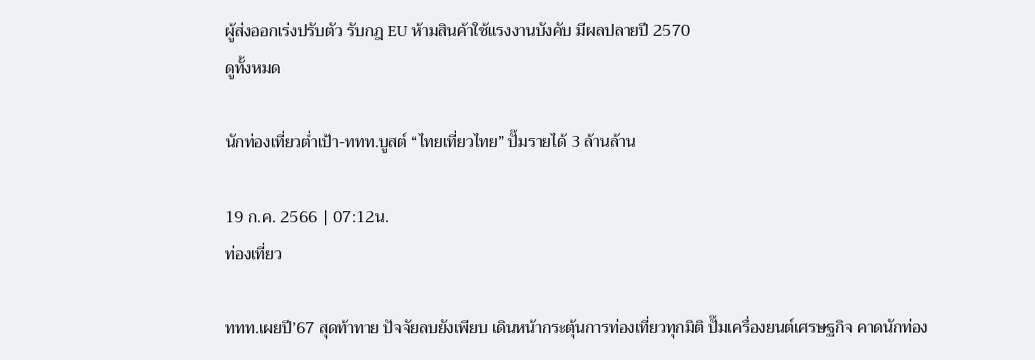ผู้ส่งออกเร่งปรับตัว รับกฎ EU ห้ามสินค้าใช้แรงงานบังคับ มีผลปลายปี 2570
ดูทั้งหมด

นักท่องเที่ยวต่ำเป้า-ททท.บูสต์ “ไทยเที่ยวไทย” ปั๊มรายได้ 3 ล้านล้าน

19 ก.ค. 2566 | 07:12น.
ท่องเที่ยว

ททท.เผยปี’67 สุดท้าทาย ปัจจัยลบยังเพียบ เดินหน้ากระตุ้นการท่องเที่ยวทุกมิติ ปั๊มเครื่องยนต์เศรษฐกิจ คาดนักท่อง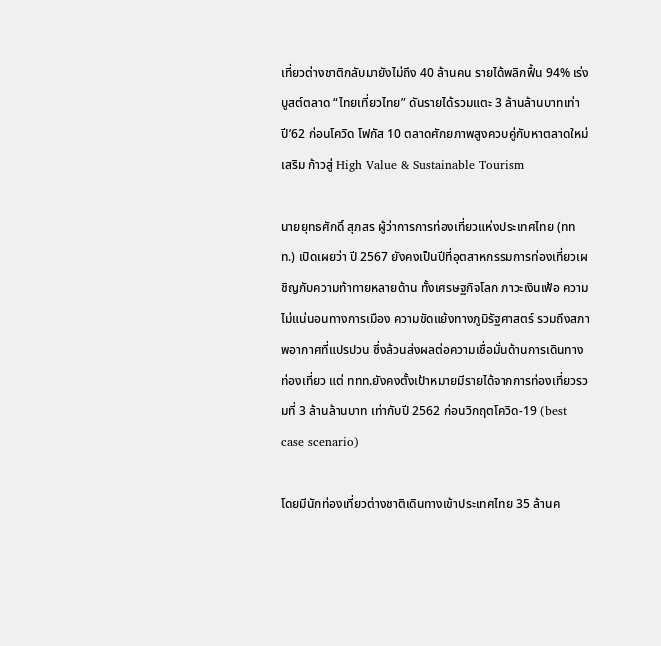เที่ยวต่างชาติกลับมายังไม่ถึง 40 ล้านคน รายได้พลิกฟื้น 94% เร่งบูสต์ตลาด “ไทยเที่ยวไทย” ดันรายได้รวมแตะ 3 ล้านล้านบาทเท่าปี’62 ก่อนโควิด โฟกัส 10 ตลาดศักยภาพสูงควบคู่กับหาตลาดใหม่เสริม ก้าวสู่ High Value & Sustainable Tourism

นายยุทธศักดิ์ สุภสร ผู้ว่าการการท่องเที่ยวแห่งประเทศไทย (ททท.) เปิดเผยว่า ปี 2567 ยังคงเป็นปีที่อุตสาหกรรมการท่องเที่ยวเผชิญกับความท้าทายหลายด้าน ทั้งเศรษฐกิจโลก ภาวะเงินเฟ้อ ความไม่แน่นอนทางการเมือง ความขัดแย้งทางภูมิรัฐศาสตร์ รวมถึงสภาพอากาศที่แปรปวน ซึ่งล้วนส่งผลต่อความเชื่อมั่นด้านการเดินทางท่องเที่ยว แต่ ททท.ยังคงตั้งเป้าหมายมีรายได้จากการท่องเที่ยวรวมที่ 3 ล้านล้านบาท เท่ากับปี 2562 ก่อนวิกฤตโควิด-19 (best case scenario)

โดยมีนักท่องเที่ยวต่างชาติเดินทางเข้าประเทศไทย 35 ล้านค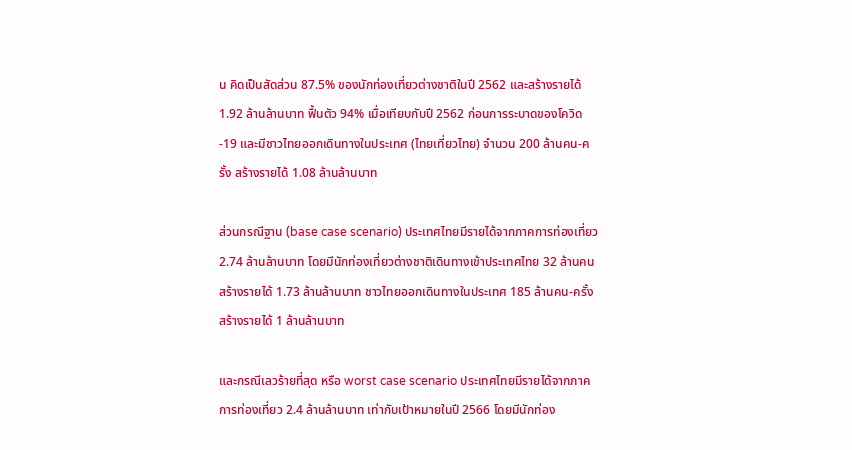น คิดเป็นสัดส่วน 87.5% ของนักท่องเที่ยวต่างชาติในปี 2562 และสร้างรายได้ 1.92 ล้านล้านบาท ฟื้นตัว 94% เมื่อเทียบกับปี 2562 ก่อนการระบาดของโควิด-19 และมีชาวไทยออกเดินทางในประเทศ (ไทยเที่ยวไทย) จำนวน 200 ล้านคน-ครั้ง สร้างรายได้ 1.08 ล้านล้านบาท

ส่วนกรณีฐาน (base case scenario) ประเทศไทยมีรายได้จากภาคการท่องเที่ยว 2.74 ล้านล้านบาท โดยมีนักท่องเที่ยวต่างชาติเดินทางเข้าประเทศไทย 32 ล้านคน สร้างรายได้ 1.73 ล้านล้านบาท ชาวไทยออกเดินทางในประเทศ 185 ล้านคน-ครั้ง สร้างรายได้ 1 ล้านล้านบาท

และกรณีเลวร้ายที่สุด หรือ worst case scenario ประเทศไทยมีรายได้จากภาคการท่องเที่ยว 2.4 ล้านล้านบาท เท่ากับเป้าหมายในปี 2566 โดยมีนักท่อง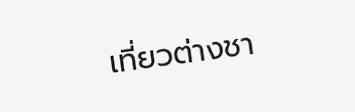เที่ยวต่างชา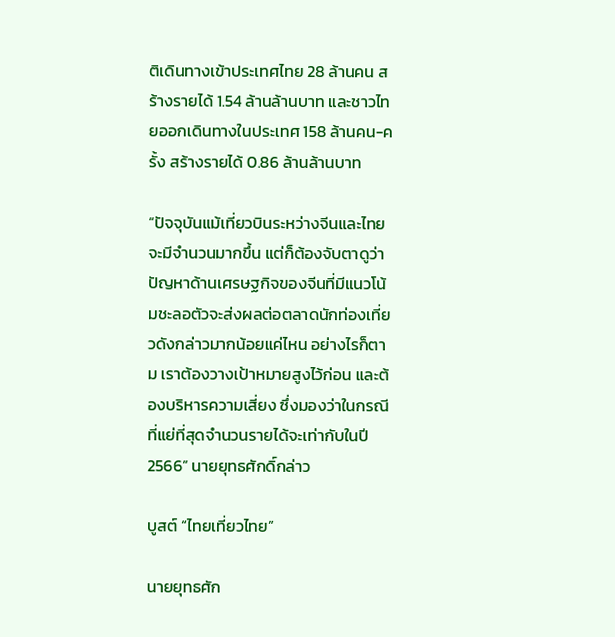ติเดินทางเข้าประเทศไทย 28 ล้านคน สร้างรายได้ 1.54 ล้านล้านบาท และชาวไทยออกเดินทางในประเทศ 158 ล้านคน-ครั้ง สร้างรายได้ 0.86 ล้านล้านบาท

“ปัจจุบันแม้เที่ยวบินระหว่างจีนและไทยจะมีจำนวนมากขึ้น แต่ก็ต้องจับตาดูว่าปัญหาด้านเศรษฐกิจของจีนที่มีแนวโน้มชะลอตัวจะส่งผลต่อตลาดนักท่องเที่ยวดังกล่าวมากน้อยแค่ไหน อย่างไรก็ตาม เราต้องวางเป้าหมายสูงไว้ก่อน และต้องบริหารความเสี่ยง ซึ่งมองว่าในกรณีที่แย่ที่สุดจำนวนรายได้จะเท่ากับในปี 2566” นายยุทธศักดิ์กล่าว

บูสต์ “ไทยเที่ยวไทย”

นายยุทธศัก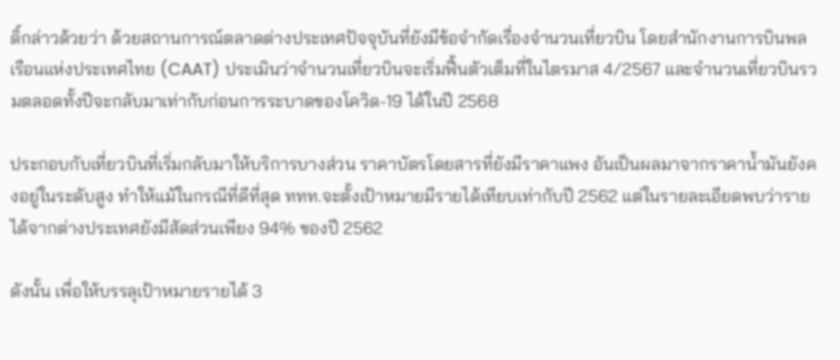ดิ์กล่าวด้วยว่า ด้วยสถานการณ์ตลาดต่างประเทศปัจจุบันที่ยังมีข้อจำกัดเรื่องจำนวนเที่ยวบิน โดยสำนักงานการบินพลเรือนแห่งประเทศไทย (CAAT) ประเมินว่าจำนวนเที่ยวบินจะเริ่มฟื้นตัวเต็มที่ในไตรมาส 4/2567 และจำนวนเที่ยวบินรวมตลอดทั้งปีจะกลับมาเท่ากับก่อนการระบาดของโควิด-19 ได้ในปี 2568

ประกอบกับเที่ยวบินที่เริ่มกลับมาให้บริการบางส่วน ราคาบัตรโดยสารที่ยังมีราคาแพง อันเป็นผลมาจากราคาน้ำมันยังคงอยู่ในระดับสูง ทำให้แม้ในกรณีที่ดีที่สุด ททท.จะตั้งเป้าหมายมีรายได้เทียบเท่ากับปี 2562 แต่ในรายละเอียดพบว่ารายได้จากต่างประเทศยังมีสัดส่วนเพียง 94% ของปี 2562

ดังนั้น เพื่อให้บรรลุเป้าหมายรายได้ 3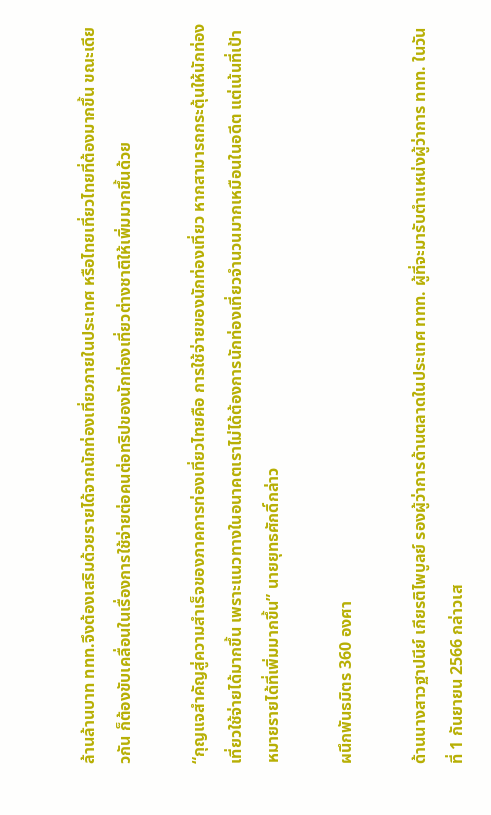ล้านล้านบาท ททท.จึงต้องเสริมด้วยรายได้จากนักท่องเที่ยวภายในประเทศ หรือไทยเที่ยวไทยที่ต้องมากขึ้น ขณะเดียวกัน ก็ต้องขับเคลื่อนในเรื่องการใช้จ่ายต่อคนต่อทริปของนักท่องเที่ยวต่างชาติให้เพิ่มมากขึ้นด้วย

“กุญแจสำคัญสู่ความสำเร็จของภาคการท่องเที่ยวไทยคือ การใช้จ่ายของนักท่องเที่ยว หากสามารถกระตุ้นให้นักท่องเที่ยวใช้จ่ายได้มากขึ้น เพราะแนวทางในอนาคตเราไม่ได้ต้องการนักท่องเที่ยวจำนวนมากเหมือนในอดีต แต่เน้นที่เป้าหมายรายได้ที่เพิ่มมากขึ้น” นายยุทธศักดิ์กล่าว

ผนึกพันธมิตร 360 องศา

ด้านนางสาวฐาปนีย์ เกียรติไพบูลย์ รองผู้ว่าการด้านตลาดในประเทศ ททท. ผู้ที่จะมารับตำแหน่งผู้ว่าการ ททท. ในวันที่ 1 กันยายน 2566 กล่าวเส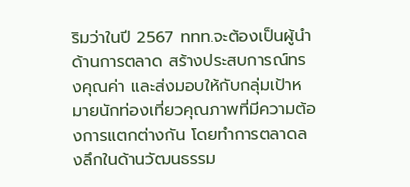ริมว่าในปี 2567 ททท.จะต้องเป็นผู้นำด้านการตลาด สร้างประสบการณ์ทรงคุณค่า และส่งมอบให้กับกลุ่มเป้าหมายนักท่องเที่ยวคุณภาพที่มีความต้องการแตกต่างกัน โดยทำการตลาดลงลึกในด้านวัฒนธรรม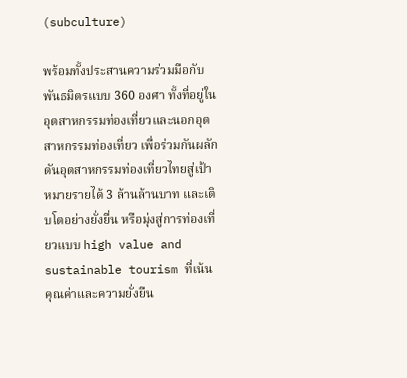(subculture)

พร้อมทั้งประสานความร่วมมือกับพันธมิตรแบบ 360 องศา ทั้งที่อยู่ในอุตสาหกรรมท่องเที่ยวและนอกอุตสาหกรรมท่องเที่ยว เพื่อร่วมกันผลักดันอุตสาหกรรมท่องเที่ยวไทยสู่เป้าหมายรายได้ 3 ล้านล้านบาท และเติบโตอย่างยั่งยื่น หรือมุ่งสู่การท่องเที่ยวแบบ high value and sustainable tourism ที่เน้นคุณค่าและความยั่งยืน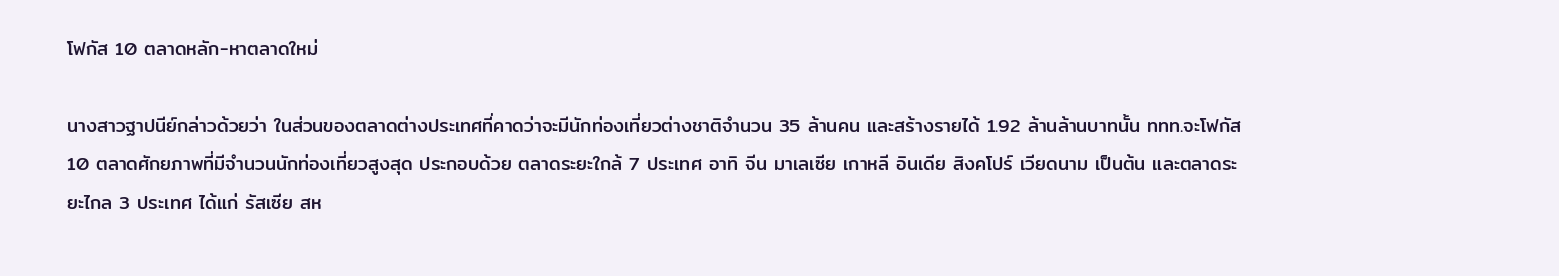โฟกัส 10 ตลาดหลัก-หาตลาดใหม่

นางสาวฐาปนีย์กล่าวด้วยว่า ในส่วนของตลาดต่างประเทศที่คาดว่าจะมีนักท่องเที่ยวต่างชาติจำนวน 35 ล้านคน และสร้างรายได้ 1.92 ล้านล้านบาทนั้น ททท.จะโฟกัส 10 ตลาดศักยภาพที่มีจำนวนนักท่องเที่ยวสูงสุด ประกอบด้วย ตลาดระยะใกล้ 7 ประเทศ อาทิ จีน มาเลเซีย เกาหลี อินเดีย สิงคโปร์ เวียดนาม เป็นต้น และตลาดระยะไกล 3 ประเทศ ได้แก่ รัสเซีย สห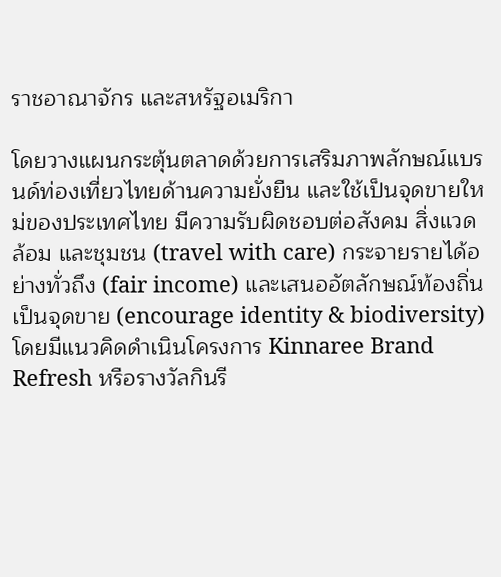ราชอาณาจักร และสหรัฐอเมริกา

โดยวางแผนกระตุ้นตลาดด้วยการเสริมภาพลักษณ์แบรนด์ท่องเที่ยวไทยด้านความยั่งยืน และใช้เป็นจุดขายใหม่ของประเทศไทย มีความรับผิดชอบต่อสังคม สิ่งแวดล้อม และชุมชน (travel with care) กระจายรายได้อย่างทั่วถึง (fair income) และเสนออัตลักษณ์ท้องถิ่นเป็นจุดขาย (encourage identity & biodiversity) โดยมีแนวคิดดำเนินโครงการ Kinnaree Brand Refresh หรือรางวัลกินรี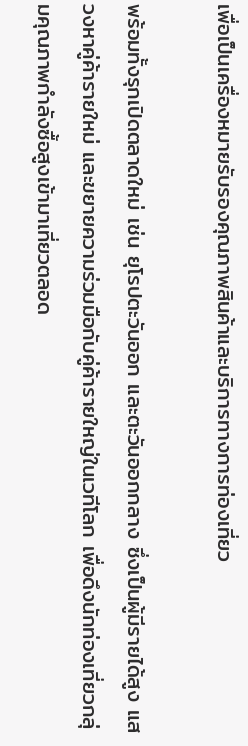เพื่อเป็นเครื่องหมายรับรองคุณภาพสินค้าและบริการทางการท่องเที่ยว

พร้อมทั้งรุกเปิดตลาดใหม่ เช่น ยุโรปตะวันออก และตะวันออกกลาง ซึ่งเป็นผู้มีรายได้สูง แสวงหาคู่ค้ารายใหม่ และขยายความร่วมมือกับคู่ค้ารายใหญ่ในเวทีโลก เพื่อดึงนักท่องเที่ยวกลุ่มคุณภาพกำลังซื้อสูงเข้ามาเที่ยวตลอด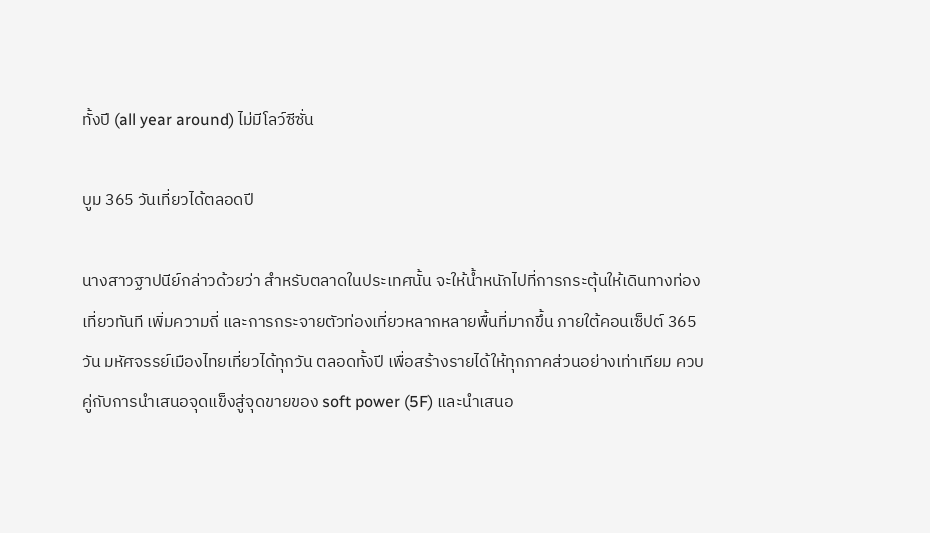ทั้งปี (all year around) ไม่มีโลว์ซีซั่น

บูม 365 วันเที่ยวได้ตลอดปี

นางสาวฐาปนีย์กล่าวด้วยว่า สำหรับตลาดในประเทศนั้น จะให้น้ำหนักไปที่การกระตุ้นให้เดินทางท่องเที่ยวทันที เพิ่มความถี่ และการกระจายตัวท่องเที่ยวหลากหลายพื้นที่มากขึ้น ภายใต้คอนเซ็ปต์ 365 วัน มหัศจรรย์เมืองไทยเที่ยวได้ทุกวัน ตลอดทั้งปี เพื่อสร้างรายได้ให้ทุกภาคส่วนอย่างเท่าเทียม ควบคู่กับการนำเสนอจุดแข็งสู่จุดขายของ soft power (5F) และนำเสนอ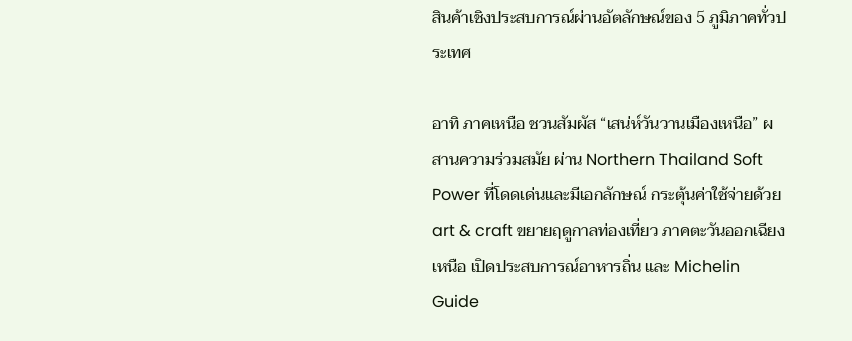สินค้าเชิงประสบการณ์ผ่านอัตลักษณ์ของ 5 ภูมิภาคทั่วประเทศ

อาทิ ภาคเหนือ ชวนสัมผัส “เสน่ห์วันวานเมืองเหนือ” ผสานความร่วมสมัย ผ่าน Northern Thailand Soft Power ที่โดดเด่นและมีเอกลักษณ์ กระตุ้นค่าใช้จ่ายด้วย art & craft ขยายฤดูกาลท่องเที่ยว ภาคตะวันออกเฉียงเหนือ เปิดประสบการณ์อาหารถิ่น และ Michelin Guide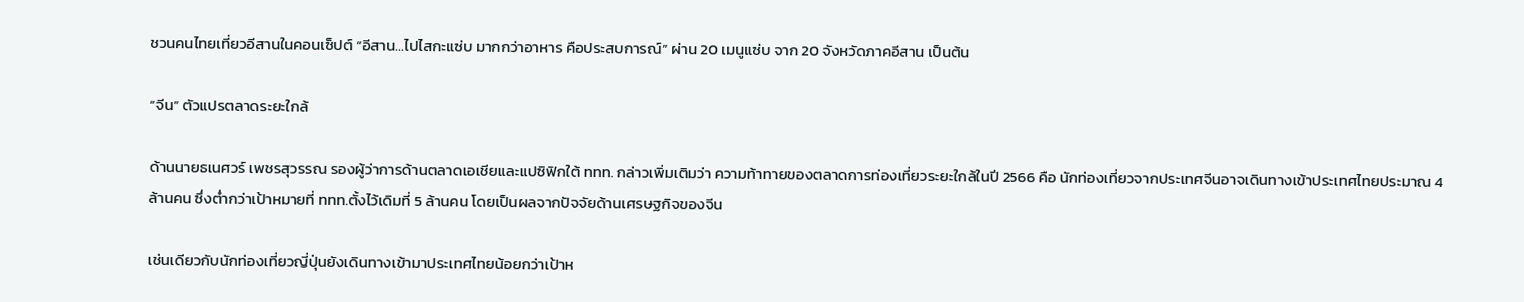ชวนคนไทยเที่ยวอีสานในคอนเซ็ปต์ “อีสาน…ไปไสกะแซ่บ มากกว่าอาหาร คือประสบการณ์” ผ่าน 20 เมนูแซ่บ จาก 20 จังหวัดภาคอีสาน เป็นต้น

“จีน” ตัวแปรตลาดระยะใกล้

ด้านนายธเนศวร์ เพชรสุวรรณ รองผู้ว่าการด้านตลาดเอเชียและแปซิฟิกใต้ ททท. กล่าวเพิ่มเติมว่า ความท้าทายของตลาดการท่องเที่ยวระยะใกล้ในปี 2566 คือ นักท่องเที่ยวจากประเทศจีนอาจเดินทางเข้าประเทศไทยประมาณ 4 ล้านคน ซึ่งต่ำกว่าเป้าหมายที่ ททท.ตั้งไว้เดิมที่ 5 ล้านคน โดยเป็นผลจากปัจจัยด้านเศรษฐกิจของจีน

เช่นเดียวกับนักท่องเที่ยวญี่ปุ่นยังเดินทางเข้ามาประเทศไทยน้อยกว่าเป้าห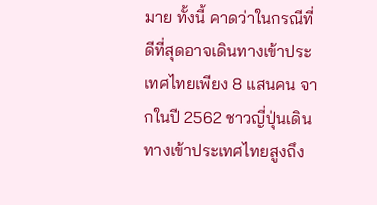มาย ทั้งนี้ คาดว่าในกรณีที่ดีที่สุดอาจเดินทางเข้าประเทศไทยเพียง 8 แสนคน จากในปี 2562 ชาวญี่ปุ่นเดินทางเข้าประเทศไทยสูงถึง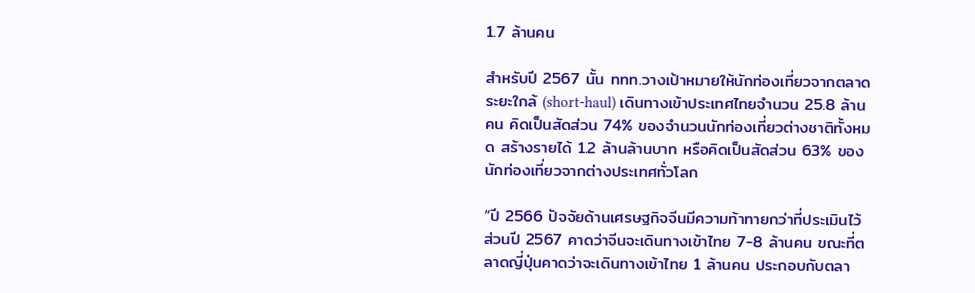1.7 ล้านคน

สำหรับปี 2567 นั้น ททท.วางเป้าหมายให้นักท่องเที่ยวจากตลาดระยะใกล้ (short-haul) เดินทางเข้าประเทศไทยจำนวน 25.8 ล้านคน คิดเป็นสัดส่วน 74% ของจำนวนนักท่องเที่ยวต่างชาติทั้งหมด สร้างรายได้ 1.2 ล้านล้านบาท หรือคิดเป็นสัดส่วน 63% ของนักท่องเที่ยวจากต่างประเทศทั่วโลก

“ปี 2566 ปัจจัยด้านเศรษฐกิจจีนมีความท้าทายกว่าที่ประเมินไว้ ส่วนปี 2567 คาดว่าจีนจะเดินทางเข้าไทย 7-8 ล้านคน ขณะที่ตลาดญี่ปุ่นคาดว่าจะเดินทางเข้าไทย 1 ล้านคน ประกอบกับตลา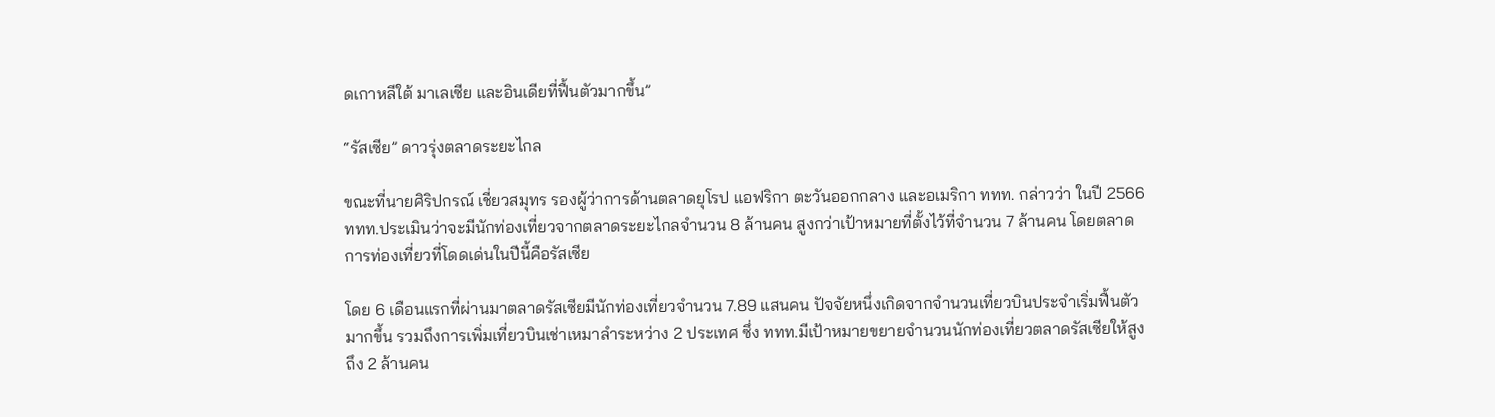ดเกาหลีใต้ มาเลเซีย และอินเดียที่ฟื้นตัวมากขึ้น”

“รัสเซีย” ดาวรุ่งตลาดระยะไกล

ขณะที่นายศิริปกรณ์ เชี่ยวสมุทร รองผู้ว่าการด้านตลาดยุโรป แอฟริกา ตะวันออกกลาง และอเมริกา ททท. กล่าวว่า ในปี 2566 ททท.ประเมินว่าจะมีนักท่องเที่ยวจากตลาดระยะไกลจำนวน 8 ล้านคน สูงกว่าเป้าหมายที่ตั้งไว้ที่จำนวน 7 ล้านคน โดยตลาดการท่องเที่ยวที่โดดเด่นในปีนี้คือรัสเซีย

โดย 6 เดือนแรกที่ผ่านมาตลาดรัสเซียมีนักท่องเที่ยวจำนวน 7.89 แสนคน ปัจจัยหนึ่งเกิดจากจำนวนเที่ยวบินประจำเริ่มฟื้นตัวมากขึ้น รวมถึงการเพิ่มเที่ยวบินเช่าเหมาลำระหว่าง 2 ประเทศ ซึ่ง ททท.มีเป้าหมายขยายจำนวนนักท่องเที่ยวตลาดรัสเซียให้สูงถึง 2 ล้านคน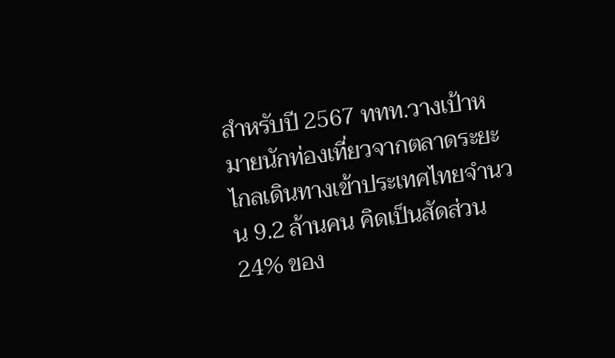สำหรับปี 2567 ททท.วางเป้าหมายนักท่องเที่ยวจากตลาดระยะไกลเดินทางเข้าประเทศไทยจำนวน 9.2 ล้านคน คิดเป็นสัดส่วน 24% ของ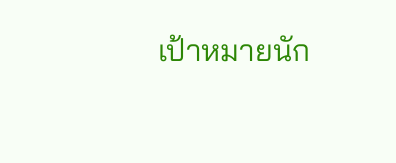เป้าหมายนัก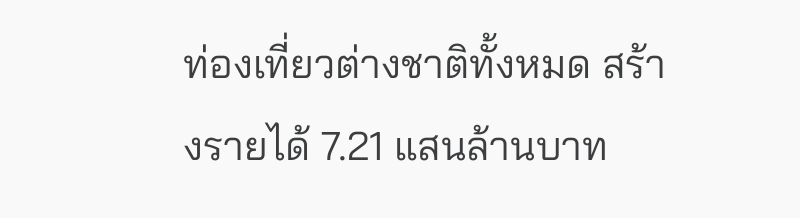ท่องเที่ยวต่างชาติทั้งหมด สร้างรายได้ 7.21 แสนล้านบาท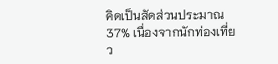คิดเป็นสัดส่วนประมาณ 37% เนื่องจากนักท่องเที่ยว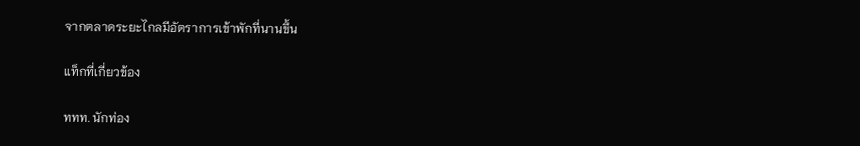จากตลาดระยะไกลมีอัตราการเข้าพักที่นานขึ้น

แท็กที่เกี่ยวข้อง

ททท. นักท่อง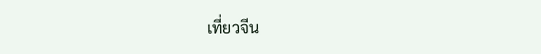เที่ยวจีน